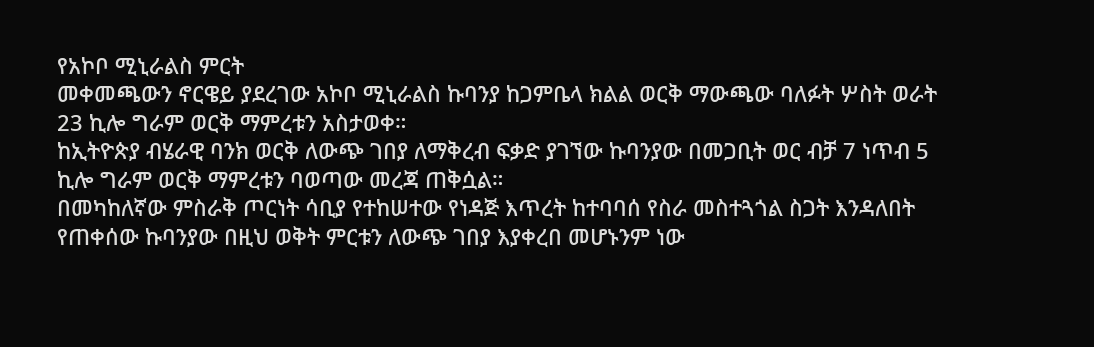የአኮቦ ሚኒራልስ ምርት
መቀመጫውን ኖርዌይ ያደረገው አኮቦ ሚኒራልስ ኩባንያ ከጋምቤላ ክልል ወርቅ ማውጫው ባለፉት ሦስት ወራት 23 ኪሎ ግራም ወርቅ ማምረቱን አስታወቀ።
ከኢትዮጵያ ብሄራዊ ባንክ ወርቅ ለውጭ ገበያ ለማቅረብ ፍቃድ ያገኘው ኩባንያው በመጋቢት ወር ብቻ 7 ነጥብ 5 ኪሎ ግራም ወርቅ ማምረቱን ባወጣው መረጃ ጠቅሷል።
በመካከለኛው ምስራቅ ጦርነት ሳቢያ የተከሠተው የነዳጅ እጥረት ከተባባሰ የስራ መስተጓጎል ስጋት እንዳለበት የጠቀሰው ኩባንያው በዚህ ወቅት ምርቱን ለውጭ ገበያ እያቀረበ መሆኑንም ነው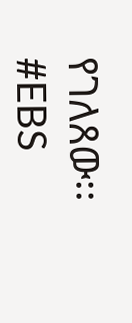የገለጸው፡፡
#EBS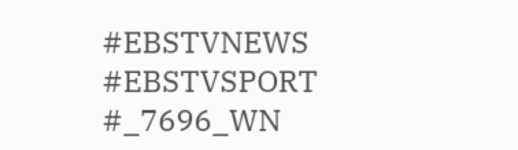#EBSTVNEWS
#EBSTVSPORT
#_7696_WN